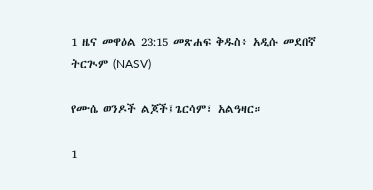1 ዜና መዋዕል 23:15 መጽሐፍ ቅዱስ፥ አዲሱ መደበኛ ትርጒም (NASV)

የሙሴ ወንዶች ልጆች፤ጌርሳም፣ አልዓዛር።

1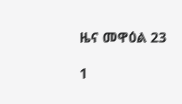ዜና መዋዕል 23

1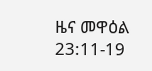ዜና መዋዕል 23:11-19